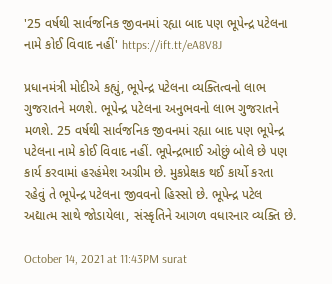'25 વર્ષથી સાર્વજનિક જીવનમાં રહ્યા બાદ પણ ભૂપેન્દ્ર પટેલના નામે કોઈ વિવાદ નહીં' https://ift.tt/eA8V8J

પ્રધાનમંત્રી મોદીએ કહ્યું, ભૂપેન્દ્ર પટેલના વ્યક્તિત્વનો લાભ ગુજરાતને મળશે. ભૂપેન્દ્ર પટેલના અનુભવનો લાભ ગુજરાતને મળશે. 25 વર્ષથી સાર્વજનિક જીવનમાં રહ્યા બાદ પણ ભૂપેન્દ્ર પટેલના નામે કોઈ વિવાદ નહીં. ભૂપેન્દ્રભાઈ ઓછું બોલે છે પણ કાર્ય કરવામાં હરહંમેશ અગ્રીમ છે. મુકપ્રેક્ષક થઈ કાર્યો કરતા રહેવું તે ભૂપેન્દ્ર પટેલના જીવવનો હિસ્સો છે. ભૂપેન્દ્ર પટેલ અદ્યાત્મ સાથે જોડાયેલા, સંસ્કૃતિને આગળ વધારનાર વ્યક્તિ છે.

October 14, 2021 at 11:43PM surat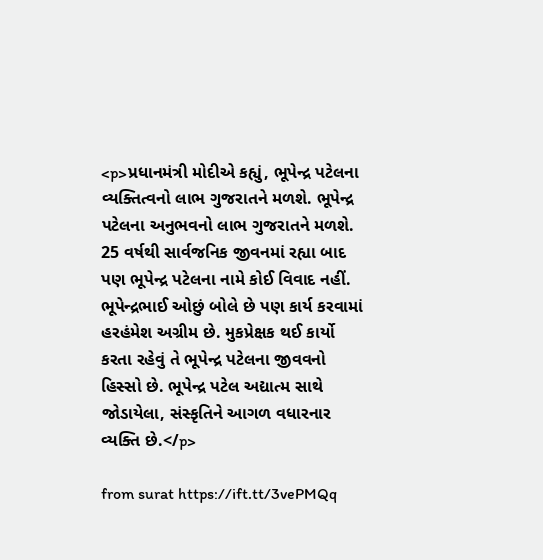<p>પ્રધાનમંત્રી મોદીએ કહ્યું, ભૂપેન્દ્ર પટેલના વ્યક્તિત્વનો લાભ ગુજરાતને મળશે. ભૂપેન્દ્ર પટેલના અનુભવનો લાભ ગુજરાતને મળશે. 25 વર્ષથી સાર્વજનિક જીવનમાં રહ્યા બાદ પણ ભૂપેન્દ્ર પટેલના નામે કોઈ વિવાદ નહીં. ભૂપેન્દ્રભાઈ ઓછું બોલે છે પણ કાર્ય કરવામાં હરહંમેશ અગ્રીમ છે. મુકપ્રેક્ષક થઈ કાર્યો કરતા રહેવું તે ભૂપેન્દ્ર પટેલના જીવવનો હિસ્સો છે. ભૂપેન્દ્ર પટેલ અદ્યાત્મ સાથે જોડાયેલા, સંસ્કૃતિને આગળ વધારનાર વ્યક્તિ છે.</p>

from surat https://ift.tt/3vePMQq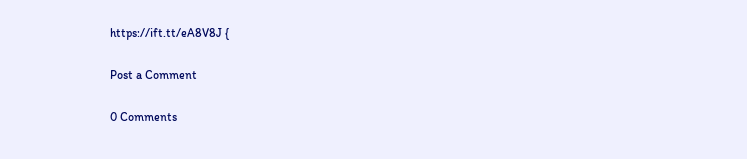https://ift.tt/eA8V8J {

Post a Comment

0 Comments